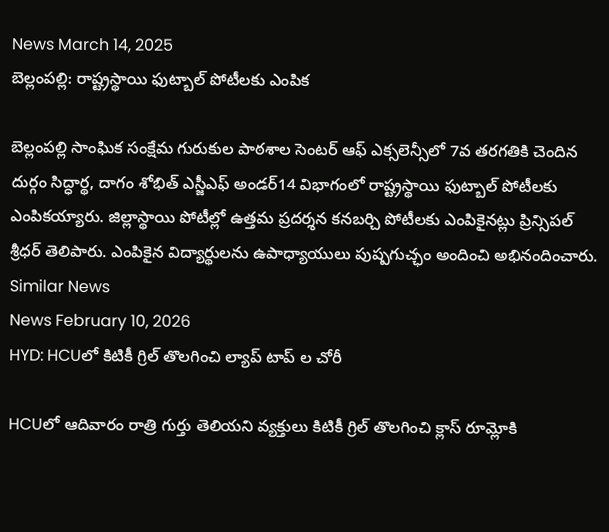News March 14, 2025
బెల్లంపల్లి: రాష్ట్రస్థాయి ఫుట్బాల్ పోటీలకు ఎంపిక

బెల్లంపల్లి సాంఘిక సంక్షేమ గురుకుల పాఠశాల సెంటర్ ఆఫ్ ఎక్సలెన్సీలో 7వ తరగతికి చెందిన దుర్గం సిద్ధార్థ, దాగం శోభిత్ ఎస్జీఎఫ్ అండర్14 విభాగంలో రాష్ట్రస్థాయి ఫుట్బాల్ పోటీలకు ఎంపికయ్యారు. జిల్లాస్థాయి పోటీల్లో ఉత్తమ ప్రదర్శన కనబర్చి పోటీలకు ఎంపికైనట్లు ప్రిన్సిపల్ శ్రీధర్ తెలిపారు. ఎంపికైన విద్యార్థులను ఉపాధ్యాయులు పుష్పగుచ్ఛం అందించి అభినందించారు.
Similar News
News February 10, 2026
HYD: HCUలో కిటికీ గ్రిల్ తొలగించి ల్యాప్ టాప్ ల చోరీ

HCUలో ఆదివారం రాత్రి గుర్తు తెలియని వ్యక్తులు కిటికీ గ్రిల్ తొలగించి క్లాస్ రూమ్లోకి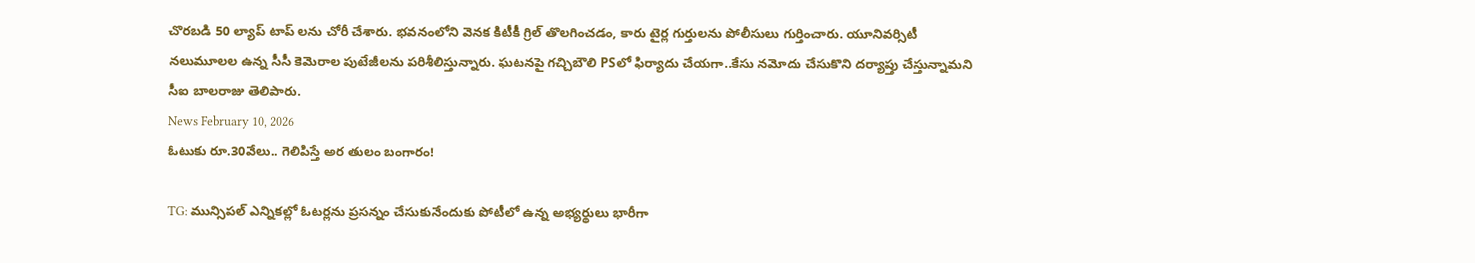చొరబడి 50 ల్యాప్ టాప్ లను చోరీ చేశారు. భవనంలోని వెనక కిటీకీ గ్రిల్ తొలగించడం, కారు టైర్ల గుర్తులను పోలీసులు గుర్తించారు. యూనివర్సిటీ నలుమూలల ఉన్న సీసీ కెమెరాల పుటేజీలను పరిశీలిస్తున్నారు. ఘటనపై గచ్చిబౌలి PSలో ఫిర్యాదు చేయగా..కేసు నమోదు చేసుకొని దర్యాప్తు చేస్తున్నామని సీఐ బాలరాజు తెలిపారు.
News February 10, 2026
ఓటుకు రూ.30వేలు.. గెలిపిస్తే అర తులం బంగారం!

TG: మున్సిపల్ ఎన్నికల్లో ఓటర్లను ప్రసన్నం చేసుకునేందుకు పోటీలో ఉన్న అభ్యర్థులు భారీగా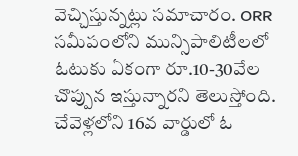వెచ్చిస్తున్నట్లు సమాచారం. ORR సమీపంలోని మున్సిపాలిటీలలో ఓటుకు ఏకంగా రూ.10-30వేల చొప్పున ఇస్తున్నారని తెలుస్తోంది. చేవెళ్లలోని 16వ వార్డులో ఓ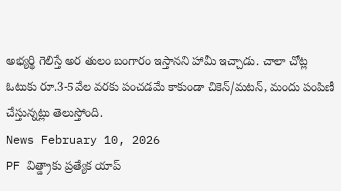అభ్యర్థి గెలిస్తే అర తులం బంగారం ఇస్తానని హామీ ఇచ్చాడు. చాలా చోట్ల ఓటుకు రూ.3-5వేల వరకు పంచడమే కాకుండా చికెన్/మటన్, మందు పంపిణీ చేస్తున్నట్లు తెలుస్తోంది.
News February 10, 2026
PF విత్డ్రాకు ప్రత్యేక యాప్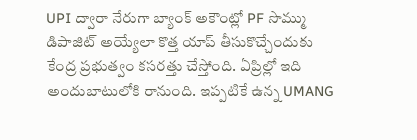UPI ద్వారా నేరుగా బ్యాంక్ అకౌంట్లో PF సొమ్ము డిపాజిట్ అయ్యేలా కొత్త యాప్ తీసుకొచ్చేందుకు కేంద్ర ప్రభుత్వం కసరత్తు చేస్తోంది. ఏప్రిల్లో ఇది అందుబాటులోకి రానుంది. ఇప్పటికే ఉన్న UMANG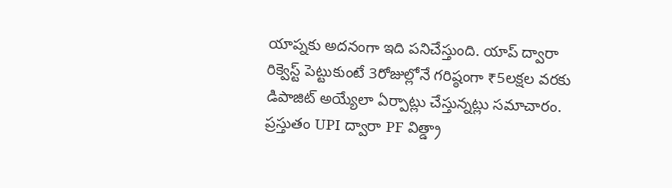యాప్నకు అదనంగా ఇది పనిచేస్తుంది. యాప్ ద్వారా రిక్వెస్ట్ పెట్టుకుంటే 3రోజుల్లోనే గరిష్ఠంగా ₹5లక్షల వరకు డిపాజిట్ అయ్యేలా ఏర్పాట్లు చేస్తున్నట్లు సమాచారం. ప్రస్తుతం UPI ద్వారా PF విత్డ్రా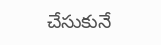చేసుకునే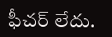ఫీచర్ లేదు.